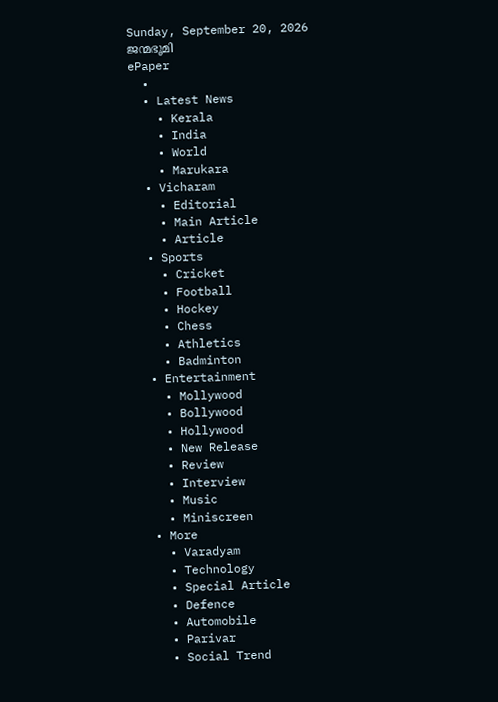Sunday, September 20, 2026
ജന്മഭൂമി
ePaper
  •
  • Latest News
    • Kerala
    • India
    • World
    • Marukara
  • Vicharam
    • Editorial
    • Main Article
    • Article
  • Sports
    • Cricket
    • Football
    • Hockey
    • Chess
    • Athletics
    • Badminton
  • Entertainment
    • Mollywood
    • Bollywood
    • Hollywood
    • New Release
    • Review
    • Interview
    • Music
    • Miniscreen
  • More
    • Varadyam
    • Technology
    • Special Article
    • Defence
    • Automobile
    • Parivar
    • Social Trend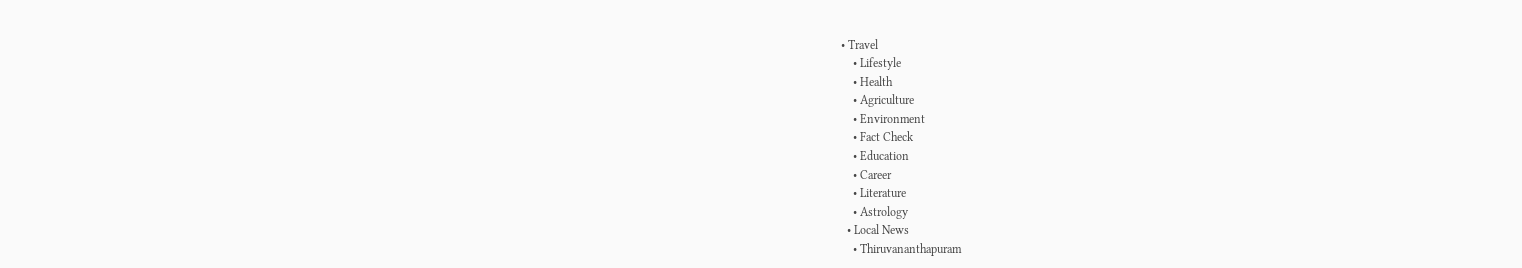• Travel
    • Lifestyle
    • Health
    • Agriculture
    • Environment
    • Fact Check
    • Education
    • Career
    • Literature
    • Astrology
  • Local News
    • Thiruvananthapuram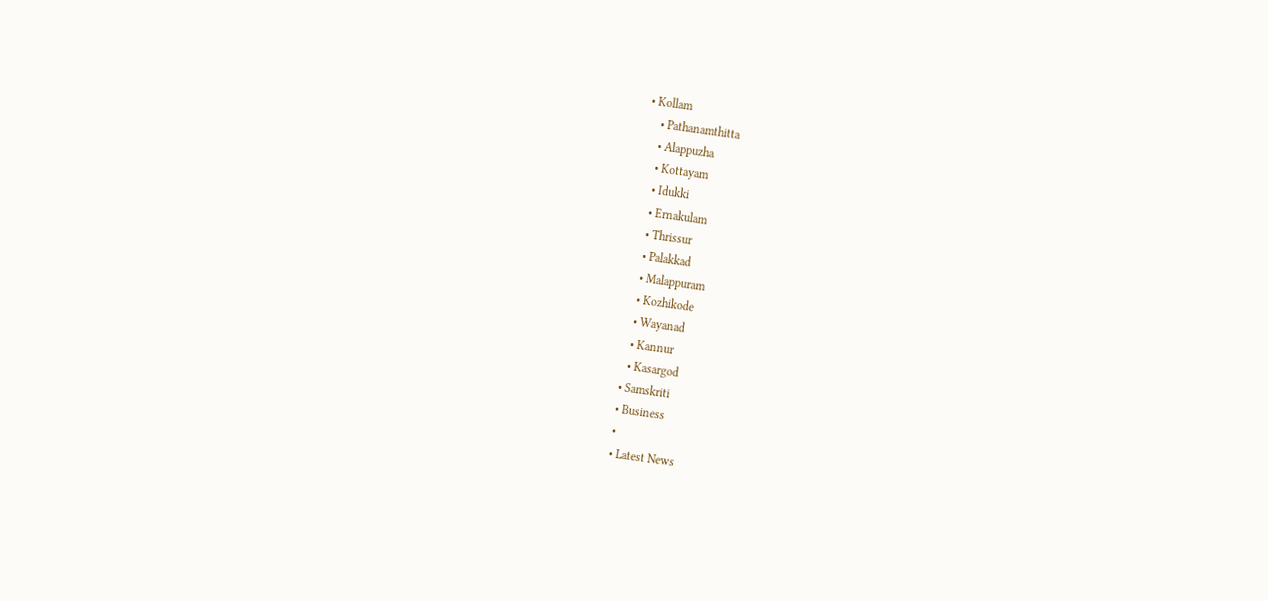• Kollam
    • Pathanamthitta
    • Alappuzha
    • Kottayam
    • Idukki
    • Ernakulam
    • Thrissur
    • Palakkad
    • Malappuram
    • Kozhikode
    • Wayanad
    • Kannur
    • Kasargod
  • Samskriti
  • Business
  •
  • Latest News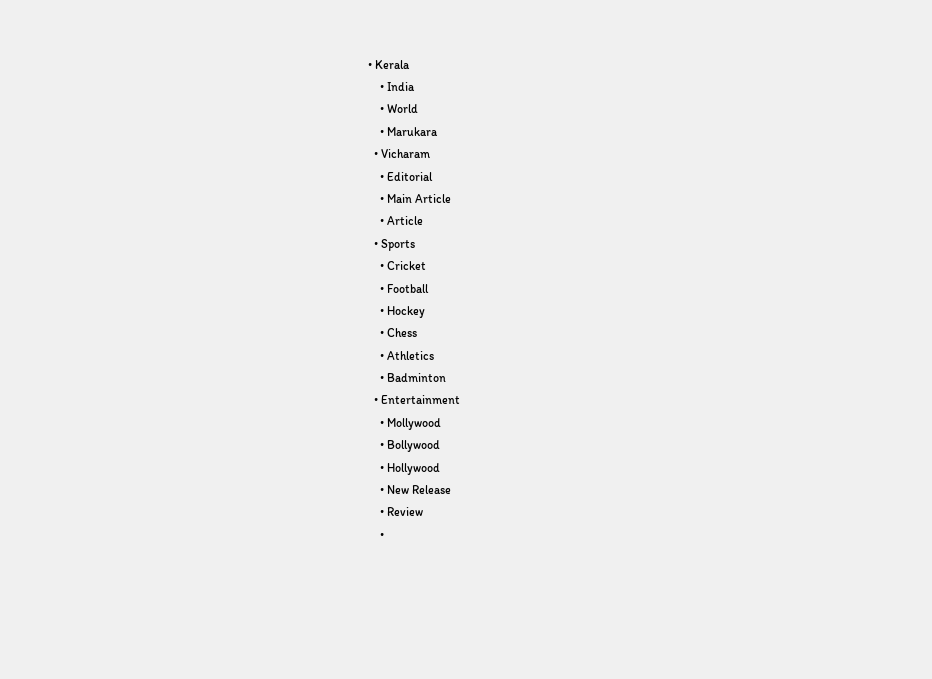• Kerala
    • India
    • World
    • Marukara
  • Vicharam
    • Editorial
    • Main Article
    • Article
  • Sports
    • Cricket
    • Football
    • Hockey
    • Chess
    • Athletics
    • Badminton
  • Entertainment
    • Mollywood
    • Bollywood
    • Hollywood
    • New Release
    • Review
    •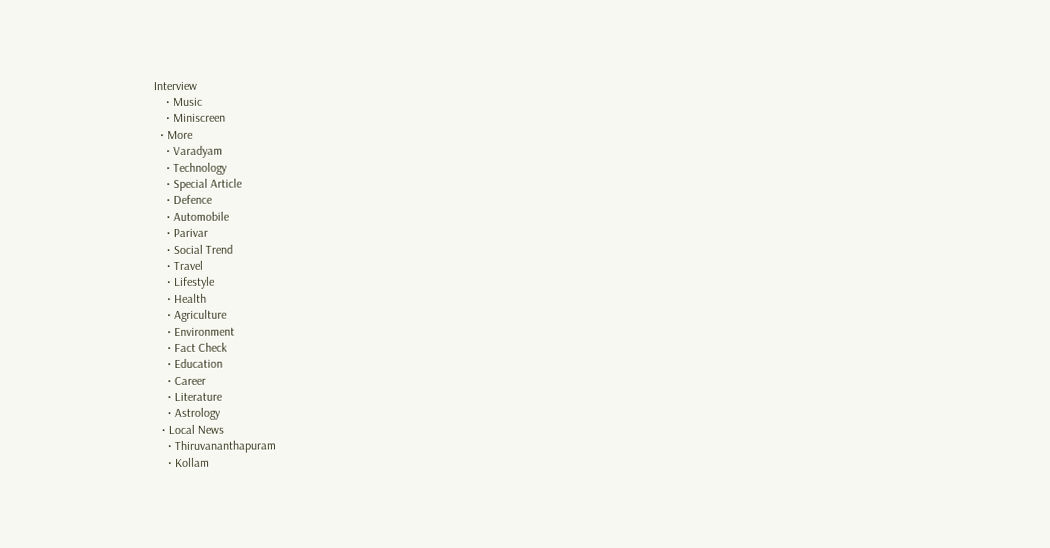Interview
    • Music
    • Miniscreen
  • More
    • Varadyam
    • Technology
    • Special Article
    • Defence
    • Automobile
    • Parivar
    • Social Trend
    • Travel
    • Lifestyle
    • Health
    • Agriculture
    • Environment
    • Fact Check
    • Education
    • Career
    • Literature
    • Astrology
  • Local News
    • Thiruvananthapuram
    • Kollam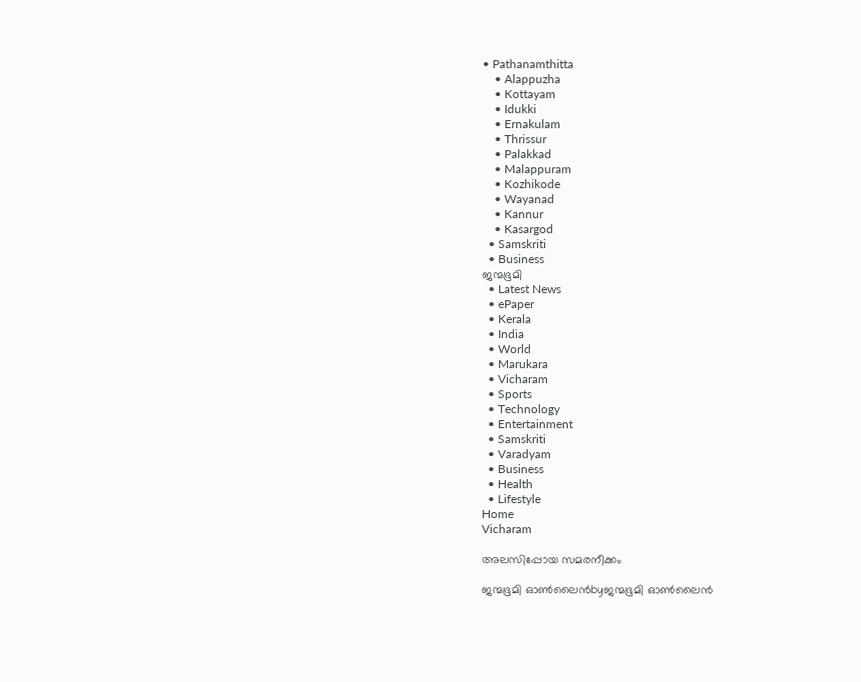• Pathanamthitta
    • Alappuzha
    • Kottayam
    • Idukki
    • Ernakulam
    • Thrissur
    • Palakkad
    • Malappuram
    • Kozhikode
    • Wayanad
    • Kannur
    • Kasargod
  • Samskriti
  • Business
ജന്മഭൂമി
  • Latest News
  • ePaper
  • Kerala
  • India
  • World
  • Marukara
  • Vicharam
  • Sports
  • Technology
  • Entertainment
  • Samskriti
  • Varadyam
  • Business
  • Health
  • Lifestyle
Home
Vicharam

അലസിപ്പോയ സമരനീക്കം

ജന്മഭൂമി ഓണ്‍ലൈന്‍byജന്മഭൂമി ഓണ്‍ലൈന്‍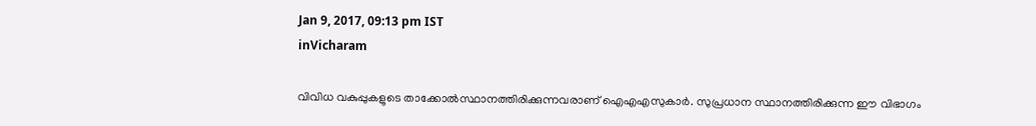Jan 9, 2017, 09:13 pm IST
inVicharam

വിവിധ വകുപ്പുകളുടെ താക്കോല്‍സ്ഥാനത്തിരിക്കുന്നവരാണ് ഐഎഎസുകാര്‍. സുപ്രധാന സ്ഥാനത്തിരിക്കുന്ന ഈ വിഭാഗം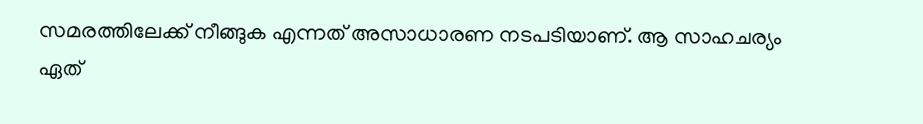സമരത്തിലേക്ക് നീങ്ങുക എന്നത് അസാധാരണ നടപടിയാണ്. ആ സാഹചര്യം ഏത്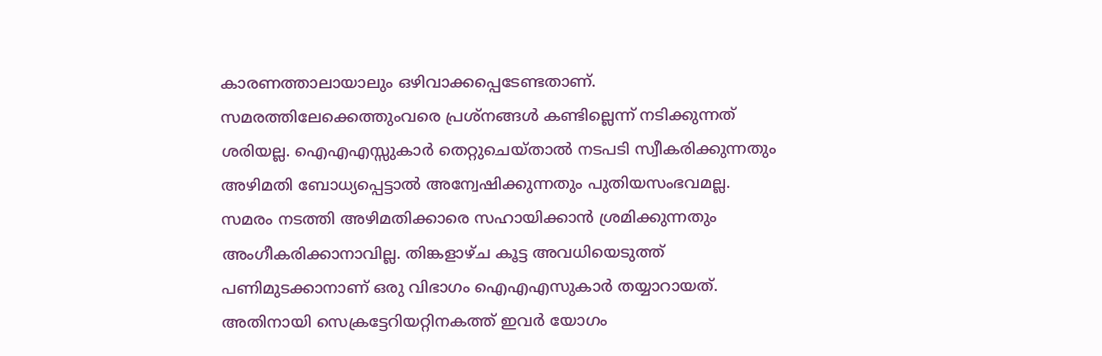കാരണത്താലായാലും ഒഴിവാക്കപ്പെടേണ്ടതാണ്. സമരത്തിലേക്കെത്തുംവരെ പ്രശ്‌നങ്ങള്‍ കണ്ടില്ലെന്ന് നടിക്കുന്നത് ശരിയല്ല. ഐഎഎസ്സുകാര്‍ തെറ്റുചെയ്താല്‍ നടപടി സ്വീകരിക്കുന്നതും അഴിമതി ബോധ്യപ്പെട്ടാല്‍ അന്വേഷിക്കുന്നതും പുതിയസംഭവമല്ല. സമരം നടത്തി അഴിമതിക്കാരെ സഹായിക്കാന്‍ ശ്രമിക്കുന്നതും അംഗീകരിക്കാനാവില്ല. തിങ്കളാഴ്ച കൂട്ട അവധിയെടുത്ത് പണിമുടക്കാനാണ് ഒരു വിഭാഗം ഐഎഎസുകാര്‍ തയ്യാറായത്. അതിനായി സെക്രട്ടേറിയറ്റിനകത്ത് ഇവര്‍ യോഗം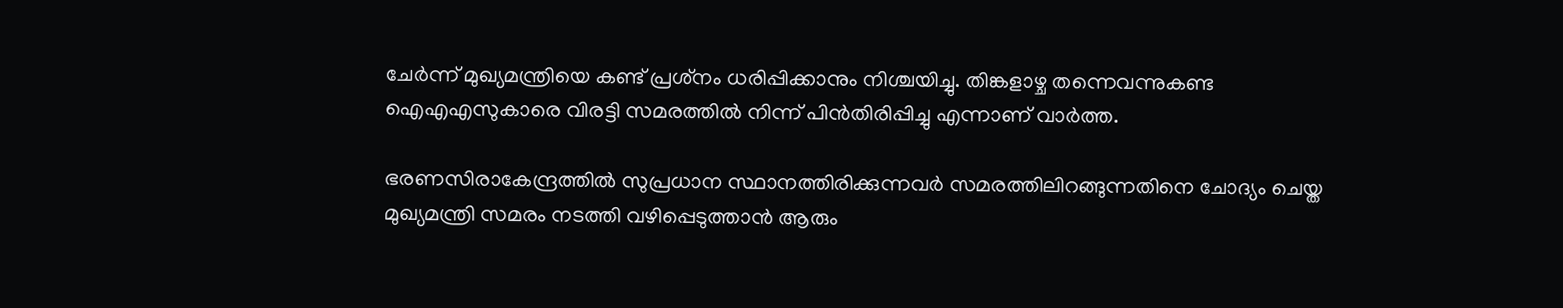ചേര്‍ന്ന് മുഖ്യമന്ത്രിയെ കണ്ട് പ്രശ്‌നം ധരിപ്പിക്കാനും നിശ്ചയിച്ചു. തിങ്കളാഴ്ച തന്നെവന്നുകണ്ട ഐഎഎസുകാരെ വിരട്ടി സമരത്തില്‍ നിന്ന് പിന്‍തിരിപ്പിച്ചു എന്നാണ് വാര്‍ത്ത.

ഭരണസിരാകേന്ദ്രത്തില്‍ സുപ്രധാന സ്ഥാനത്തിരിക്കുന്നവര്‍ സമരത്തിലിറങ്ങുന്നതിനെ ചോദ്യം ചെയ്ത മുഖ്യമന്ത്രി സമരം നടത്തി വഴിപ്പെടുത്താന്‍ ആരും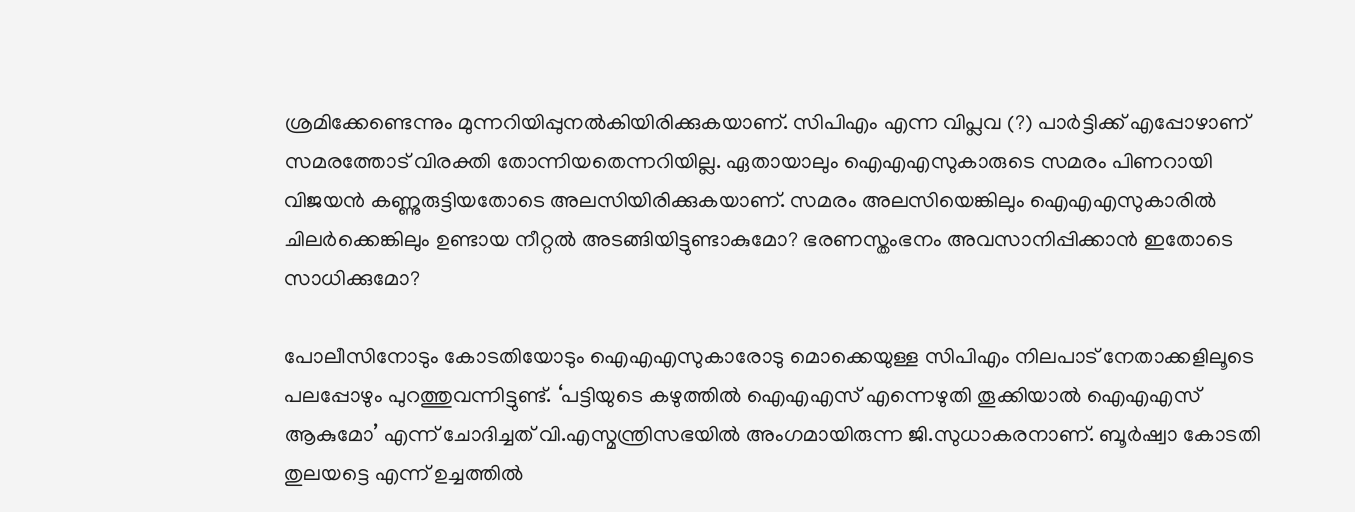ശ്രമിക്കേണ്ടെന്നും മുന്നറിയിപ്പുനല്‍കിയിരിക്കുകയാണ്. സിപിഎം എന്ന വിപ്ലവ (?) പാര്‍ട്ടിക്ക് എപ്പോഴാണ് സമരത്തോട് വിരക്തി തോന്നിയതെന്നറിയില്ല. ഏതായാലും ഐഎഎസുകാരുടെ സമരം പിണറായി വിജയന്‍ കണ്ണുരുട്ടിയതോടെ അലസിയിരിക്കുകയാണ്. സമരം അലസിയെങ്കിലും ഐഎഎസുകാരില്‍ ചിലര്‍ക്കെങ്കിലും ഉണ്ടായ നീറ്റല്‍ അടങ്ങിയിട്ടുണ്ടാകുമോ? ഭരണസ്തംഭനം അവസാനിപ്പിക്കാന്‍ ഇതോടെ സാധിക്കുമോ?

പോലീസിനോടും കോടതിയോടും ഐഎഎസുകാരോടു മൊക്കെയുള്ള സിപിഎം നിലപാട് നേതാക്കളിലൂടെ പലപ്പോഴും പുറത്തുവന്നിട്ടുണ്ട്. ‘പട്ടിയുടെ കഴുത്തില്‍ ഐഎഎസ് എന്നെഴുതി തൂക്കിയാല്‍ ഐഎഎസ് ആകുമോ’ എന്ന് ചോദിച്ചത് വി.എസ്മന്ത്രിസഭയില്‍ അംഗമായിരുന്ന ജി.സുധാകരനാണ്. ബൂര്‍ഷ്വാ കോടതി തുലയട്ടെ എന്ന് ഉച്ചത്തില്‍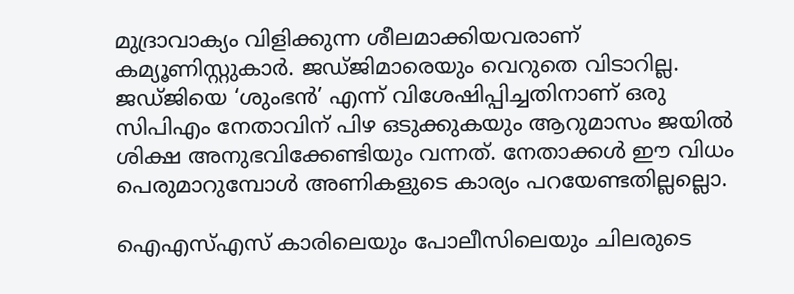മുദ്രാവാക്യം വിളിക്കുന്ന ശീലമാക്കിയവരാണ് കമ്യൂണിസ്റ്റുകാര്‍. ജഡ്ജിമാരെയും വെറുതെ വിടാറില്ല. ജഡ്ജിയെ ‘ശുംഭന്‍’ എന്ന് വിശേഷിപ്പിച്ചതിനാണ് ഒരു സിപിഎം നേതാവിന് പിഴ ഒടുക്കുകയും ആറുമാസം ജയില്‍ ശിക്ഷ അനുഭവിക്കേണ്ടിയും വന്നത്. നേതാക്കള്‍ ഈ വിധം പെരുമാറുമ്പോള്‍ അണികളുടെ കാര്യം പറയേണ്ടതില്ലല്ലൊ.

ഐഎസ്എസ് കാരിലെയും പോലീസിലെയും ചിലരുടെ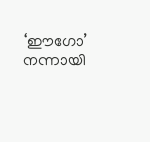‘ഈഗോ’ നന്നായി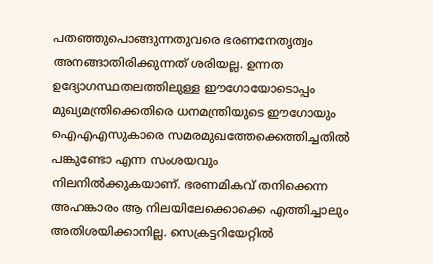പതഞ്ഞുപൊങ്ങുന്നതുവരെ ഭരണനേതൃത്വം അനങ്ങാതിരിക്കുന്നത് ശരിയല്ല. ഉന്നത ഉദ്യോഗസ്ഥതലത്തിലുള്ള ഈഗോയോടൊപ്പം മുഖ്യമന്ത്രിക്കെതിരെ ധനമന്ത്രിയുടെ ഈഗോയും ഐഎഎസുകാരെ സമരമുഖത്തേക്കെത്തിച്ചതില്‍ പങ്കുണ്ടോ എന്ന സംശയവും നിലനില്‍ക്കുകയാണ്. ഭരണമികവ് തനിക്കെന്ന അഹങ്കാരം ആ നിലയിലേക്കൊക്കെ എത്തിച്ചാലും അതിശയിക്കാനില്ല. സെക്രട്ടറിയേറ്റില്‍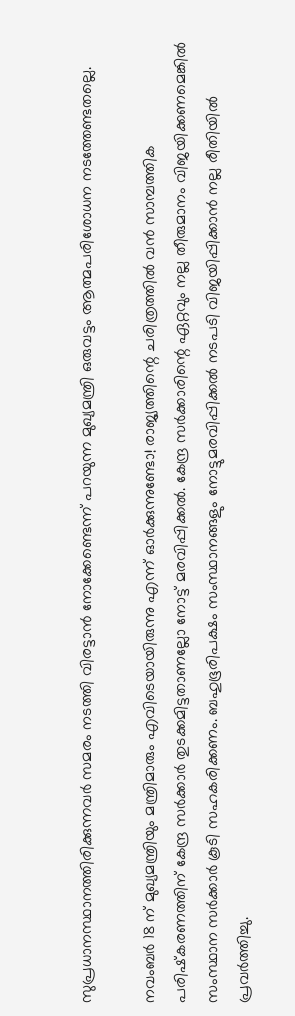സുപ്രധാനസ്ഥാനത്തിരിക്കുന്നവര്‍ സമരം നടത്തി വിരട്ടാന്‍ നോക്കേണ്ടെന്ന് പറയുന്ന മുഖ്യമന്ത്രി ഒരുവട്ടം ആത്മപരിശോധന നടത്തേണ്ടതല്ലെ.

നവംബര്‍ 18 ന് മുഖ്യമന്ത്രിയും മന്ത്രിമാരും എവിടെയായിരുന്നു എന്ന് ഓര്‍ക്കുന്നുണ്ടോ! രാജ്യത്തിന്റെ ചരിത്രത്തില്‍ വന്‍ സാമ്പത്തിക പരിഷ്‌കരണത്തിന് കേന്ദ്ര സര്‍ക്കാര്‍ തുടക്കമിട്ടതാണല്ലോ നോട്ട് മരവിപ്പിക്കല്‍. കേന്ദ്ര സര്‍ക്കാരിന്റെ ഏറ്റവും നല്ല തീരുമാനം വിജയിക്കണമെങ്കില്‍ സംസ്ഥാന സര്‍ക്കാര്‍ കൂടി സഹകരിക്കണം. ബഹുഭൂരിപക്ഷം സംസ്ഥാനങ്ങളും നോട്ടുമരവിപ്പിക്കല്‍ നടപടി വിജയിപ്പിക്കാന്‍ നല്ല രീതിയില്‍ പ്രവര്‍ത്തിച്ചു.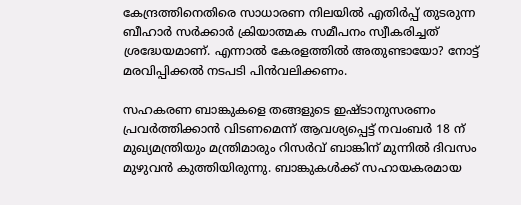കേന്ദ്രത്തിനെതിരെ സാധാരണ നിലയില്‍ എതിര്‍പ്പ് തുടരുന്ന ബീഹാര്‍ സര്‍ക്കാര്‍ ക്രിയാത്മക സമീപനം സ്വീകരിച്ചത് ശ്രദ്ധേയമാണ്. എന്നാല്‍ കേരളത്തില്‍ അതുണ്ടായോ? നോട്ട് മരവിപ്പിക്കല്‍ നടപടി പിന്‍വലിക്കണം.

സഹകരണ ബാങ്കുകളെ തങ്ങളുടെ ഇഷ്ടാനുസരണം പ്രവര്‍ത്തിക്കാന്‍ വിടണമെന്ന് ആവശ്യപ്പെട്ട് നവംബര്‍ 18 ന് മുഖ്യമന്ത്രിയും മന്ത്രിമാരും റിസര്‍വ് ബാങ്കിന് മുന്നില്‍ ദിവസം മുഴുവന്‍ കുത്തിയിരുന്നു. ബാങ്കുകള്‍ക്ക് സഹായകരമായ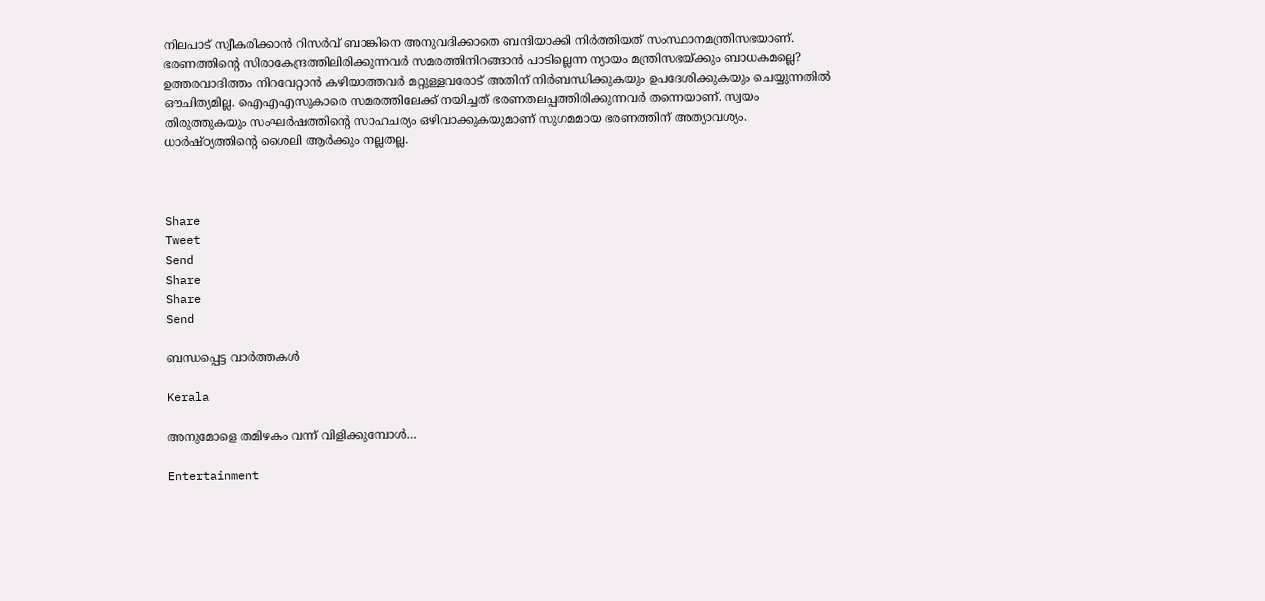നിലപാട് സ്വീകരിക്കാന്‍ റിസര്‍വ് ബാങ്കിനെ അനുവദിക്കാതെ ബന്ദിയാക്കി നിര്‍ത്തിയത് സംസ്ഥാനമന്ത്രിസഭയാണ്. ഭരണത്തിന്റെ സിരാകേന്ദ്രത്തിലിരിക്കുന്നവര്‍ സമരത്തിനിറങ്ങാന്‍ പാടില്ലെന്ന ന്യായം മന്ത്രിസഭയ്‌ക്കും ബാധകമല്ലെ? ഉത്തരവാദിത്തം നിറവേറ്റാന്‍ കഴിയാത്തവര്‍ മറ്റുള്ളവരോട് അതിന് നിര്‍ബന്ധിക്കുകയും ഉപദേശിക്കുകയും ചെയ്യുന്നതില്‍ ഔചിത്യമില്ല. ഐഎഎസുകാരെ സമരത്തിലേക്ക് നയിച്ചത് ഭരണതലപ്പത്തിരിക്കുന്നവര്‍ തന്നെയാണ്. സ്വയം തിരുത്തുകയും സംഘര്‍ഷത്തിന്റെ സാഹചര്യം ഒഴിവാക്കുകയുമാണ് സുഗമമായ ഭരണത്തിന് അത്യാവശ്യം. ധാര്‍ഷ്ഠ്യത്തിന്റെ ശൈലി ആര്‍ക്കും നല്ലതല്ല.



Share
Tweet
Send
Share
Share
Send

ബന്ധപ്പെട്ട വാര്‍ത്തകള്‍

Kerala

അനുമോളെ തമിഴകം വന്ന് വിളിക്കുമ്പോള്‍…

Entertainment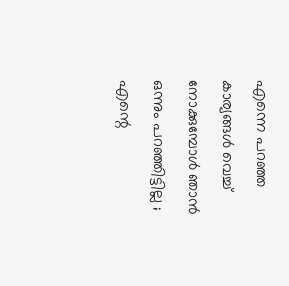എന്നെ പറഞ്ഞ കാര്യങ്ങൾ വെച്ച് നോക്കുമ്പോൾ ഞാൻ ഒന്നും പറഞ്ഞി‌ട്ടില്ല ; എന്റെ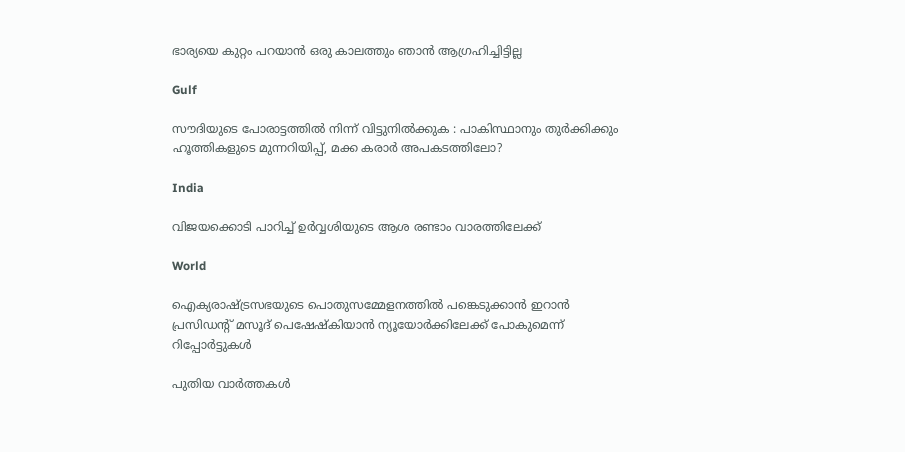ഭാര്യയെ കുറ്റം പറയാൻ ഒരു കാലത്തും ഞാൻ ആഗ്രഹിച്ചിട്ടില്ല

Gulf

സൗദിയുടെ പോരാട്ടത്തിൽ നിന്ന് വിട്ടുനിൽക്കുക : പാകിസ്ഥാനും തുർക്കിക്കും ഹൂത്തികളുടെ മുന്നറിയിപ്പ്, മക്ക കരാർ അപകടത്തിലോ?

India

വിജയക്കൊടി പാറിച്ച് ഉര്‍വ്വശിയുടെ ആശ രണ്ടാം വാരത്തിലേക്ക്

World

ഐക്യരാഷ്‌ട്രസഭയുടെ പൊതുസമ്മേളനത്തിൽ പങ്കെടുക്കാൻ ഇറാൻ പ്രസിഡന്റ് മസൂദ് പെഷേഷ്കിയാൻ ന്യൂയോർക്കിലേക്ക് പോകുമെന്ന് റിപ്പോർട്ടുകൾ

പുതിയ വാര്‍ത്തകള്‍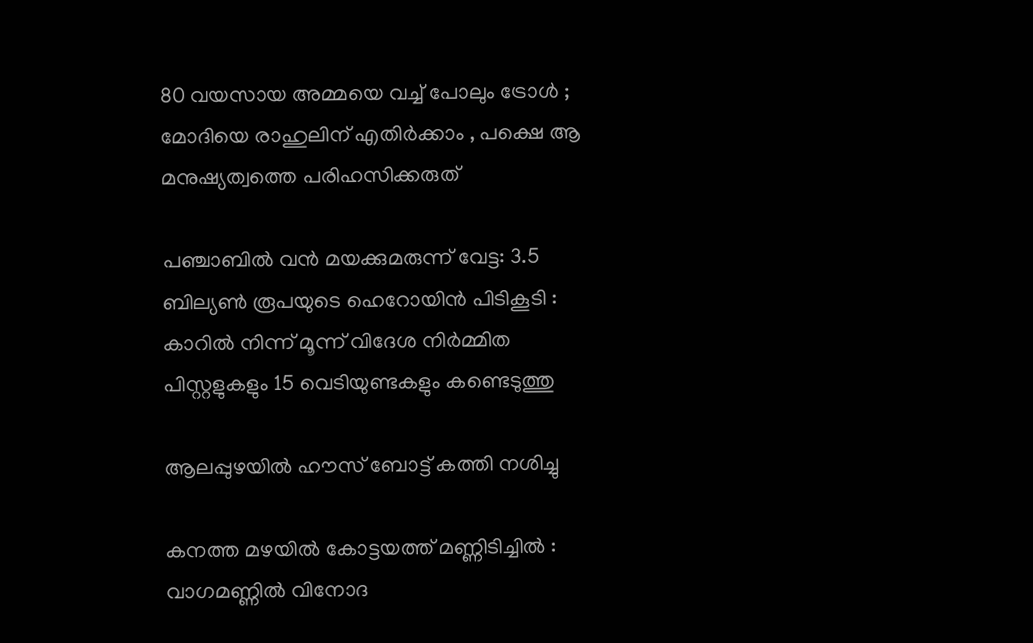80 വയസായ അമ്മയെ വച്ച് പോലും ട്രോൾ ; മോദിയെ രാഹുലിന് എതിർക്കാം , പക്ഷെ ആ മനുഷ്യത്വത്തെ പരിഹസിക്കരുത്

പഞ്ചാബിൽ വൻ മയക്കുമരുന്ന് വേട്ട: 3.5 ബില്യൺ രൂപയുടെ ഹെറോയിൻ പിടികൂടി : കാറിൽ നിന്ന് മൂന്ന് വിദേശ നിർമ്മിത പിസ്റ്റളുകളും 15 വെടിയുണ്ടകളും കണ്ടെടുത്തു

ആലപ്പുഴയില്‍ ഹൗസ് ബോട്ട് കത്തി നശിച്ചു

കനത്ത മഴയിൽ കോട്ടയത്ത് മണ്ണിടിച്ചിൽ : വാഗമണ്ണിൽ വിനോദ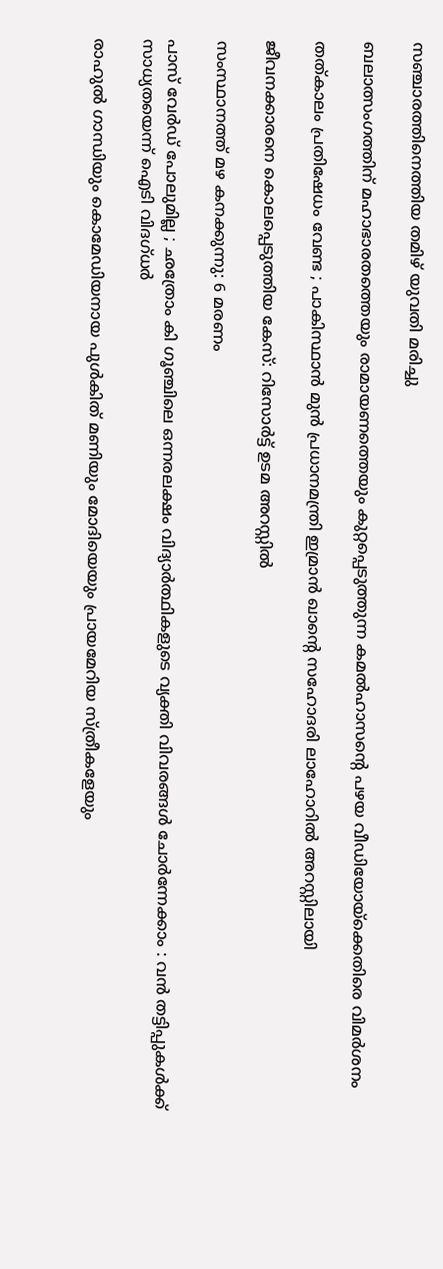സഞ്ചാരത്തിനെത്തിയ തമിഴ്‌ യുവതി മരിച്ചു

ബലാത്സംഗത്തിന് മഹാഭാരതത്തെയും രാമായണത്തെയും കുറ്റപ്പെടുത്തുന്ന കമല്‍ഹാസന്റെ പഴയ വീഡിയോയ്‌ക്കെതിരെ വിമര്‍ശനം

തത്കാലം പ്രതിഷേധം വേണ്ട ; പാകിസ്ഥാൻ മുൻ പ്രധാനമന്ത്രി ഇമ്രാൻ ഖാന്റെ സഹോദരി ലാഹോറിൽ അറസ്റ്റിലായി

ജീവനക്കാരനെ കൊലപ്പെടുത്തിയ കേസ്: റിസോര്‍ട്ട് ഉടമ അറസ്റ്റില്‍

സംസ്ഥാനത്ത് മഴ കനക്കുന്നു: 6 മരണം

പാസ് വേർഡ് പോലുമില്ല ; ഛത്രോം കി ഗൂഞ്ചിലെ ഒന്നരലക്ഷം വിദ്യാർത്ഥികളുടെ വ്യക്തി വിവരങ്ങൾ ചോർന്നേക്കാം : വൻ തട്ടിപ്പുകൾക്ക് സാധ്യതയെന്ന് ഐടി വിദഗ്ധർ

രാഹുല്‍ ഗാന്ധിയും കൊമേഡിയനായ പുള്‍കിത് മണിയും മോദിയെയും പ്രായമേറിയ സ്ത്രീകളേയും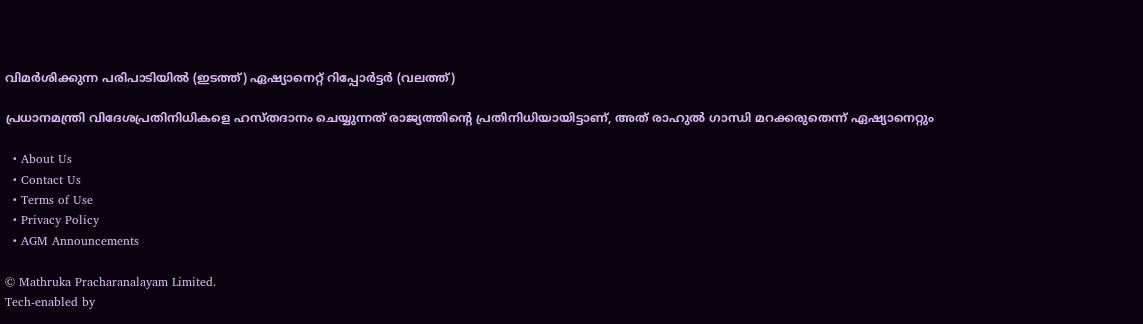വിമര്‍ശിക്കുന്ന പരിപാടിയില്‍ (ഇടത്ത്) ഏഷ്യാനെറ്റ് റിപ്പോര്‍ട്ടര്‍ (വലത്ത്)

പ്രധാനമന്ത്രി വിദേശപ്രതിനിധികളെ ഹസ്തദാനം ചെയ്യുന്നത് രാജ്യത്തിന്റെ പ്രതിനിധിയായിട്ടാണ്, അത് രാഹുല്‍ ഗാന്ധി മറക്കരുതെന്ന് ഏഷ്യാനെറ്റും

  • About Us
  • Contact Us
  • Terms of Use
  • Privacy Policy
  • AGM Announcements

© Mathruka Pracharanalayam Limited.
Tech-enabled by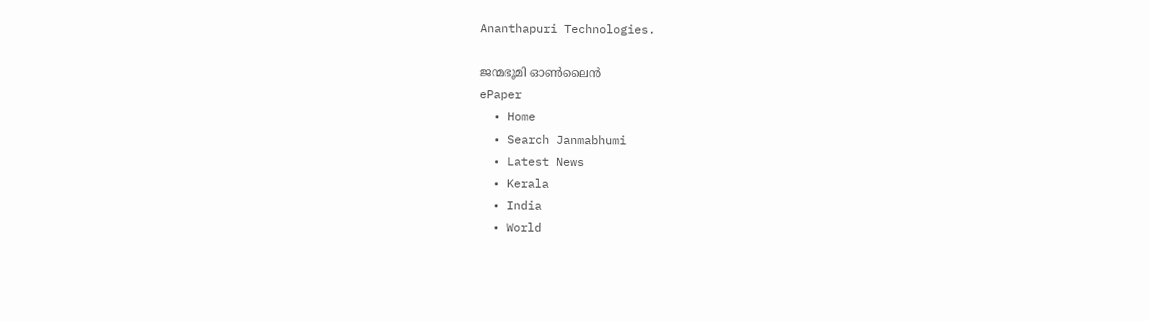Ananthapuri Technologies.

ജന്മഭൂമി ഓണ്‍ലൈന്‍
ePaper
  • Home
  • Search Janmabhumi
  • Latest News
  • Kerala
  • India
  • World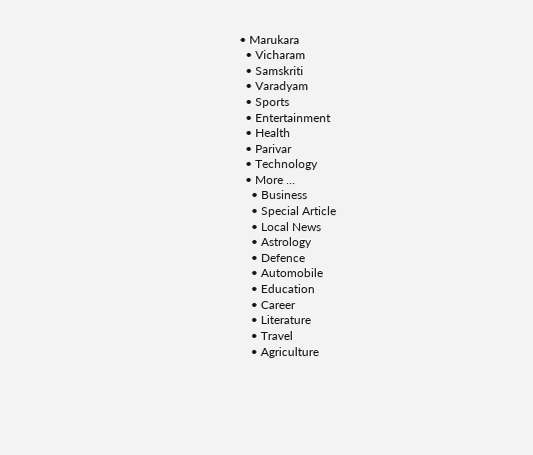• Marukara
  • Vicharam
  • Samskriti
  • Varadyam
  • Sports
  • Entertainment
  • Health
  • Parivar
  • Technology
  • More …
    • Business
    • Special Article
    • Local News
    • Astrology
    • Defence
    • Automobile
    • Education
    • Career
    • Literature
    • Travel
    • Agriculture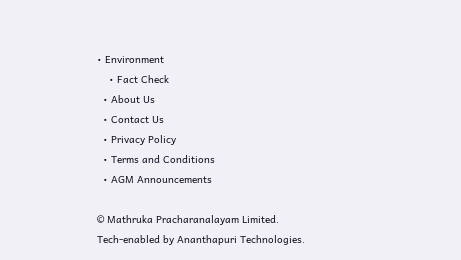• Environment
    • Fact Check
  • About Us
  • Contact Us
  • Privacy Policy
  • Terms and Conditions
  • AGM Announcements

© Mathruka Pracharanalayam Limited.
Tech-enabled by Ananthapuri Technologies.